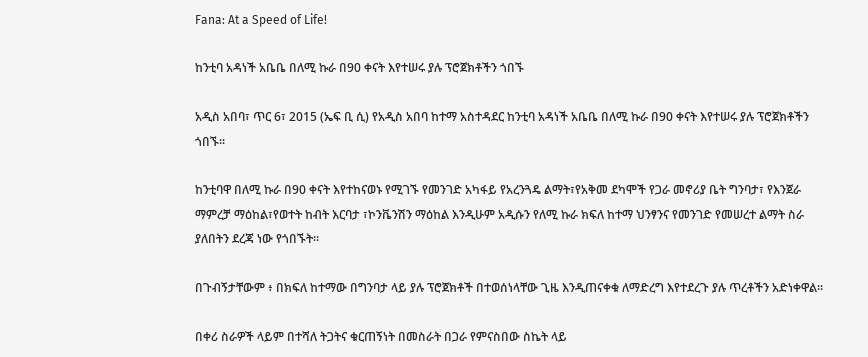Fana: At a Speed of Life!

ከንቲባ አዳነች አቤቤ በለሚ ኩራ በ90 ቀናት እየተሠሩ ያሉ ፕሮጀክቶችን ጎበኙ

አዲስ አበባ፣ ጥር 6፣ 2015 (ኤፍ ቢ ሲ) የአዲስ አበባ ከተማ አስተዳደር ከንቲባ አዳነች አቤቤ በለሚ ኩራ በ90 ቀናት እየተሠሩ ያሉ ፕሮጀክቶችን ጎበኙ፡፡

ከንቲባዋ በለሚ ኩራ በ90 ቀናት እየተከናወኑ የሚገኙ የመንገድ አካፋይ የአረንጓዴ ልማት፣የአቅመ ደካሞች የጋራ መኖሪያ ቤት ግንባታ፣ የእንጀራ ማምረቻ ማዕከል፣የወተት ከብት እርባታ ፣ኮንቬንሽን ማዕከል እንዲሁም አዲሱን የለሚ ኩራ ክፍለ ከተማ ህንፃንና የመንገድ የመሠረተ ልማት ስራ ያለበትን ደረጃ ነው የጎበኙት።

በጉብኝታቸውም ፥ በክፍለ ከተማው በግንባታ ላይ ያሉ ፕሮጀክቶች በተወሰነላቸው ጊዜ እንዲጠናቀቁ ለማድረግ እየተደረጉ ያሉ ጥረቶችን አድነቀዋል፡፡

በቀሪ ስራዎች ላይም በተሻለ ትጋትና ቁርጠኝነት በመስራት በጋራ የምናስበው ስኬት ላይ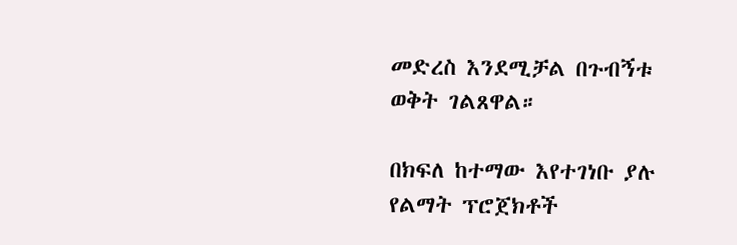መድረስ እንደሚቻል በጉብኝቱ ወቅት ገልጸዋል።

በክፍለ ከተማው እየተገነቡ ያሉ የልማት ፕሮጀክቶች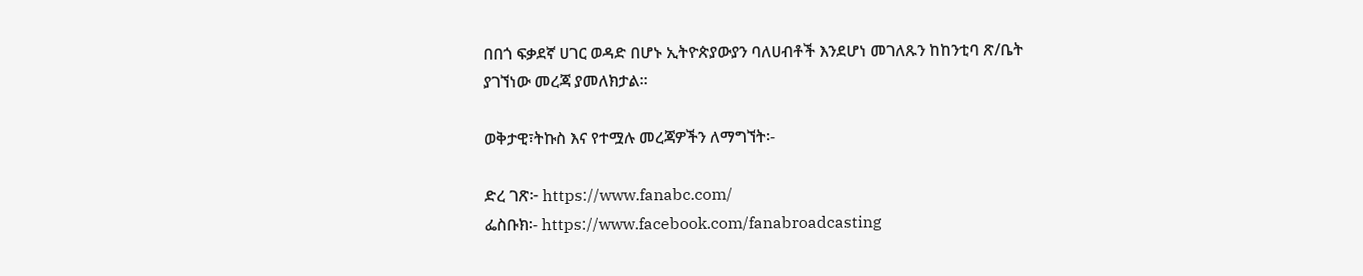በበጎ ፍቃደኛ ሀገር ወዳድ በሆኑ ኢትዮጵያውያን ባለሀብቶች እንደሆነ መገለጹን ከከንቲባ ጽ/ቤት ያገኘነው መረጃ ያመለክታል።

ወቅታዊ፣ትኩስ እና የተሟሉ መረጃዎችን ለማግኘት፡-

ድረ ገጽ፦ https://www.fanabc.com/
ፌስቡክ፡- https://www.facebook.com/fanabroadcasting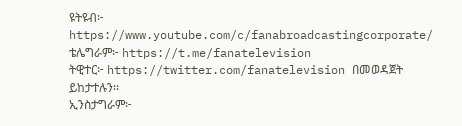ዩትዩብ፦ https://www.youtube.com/c/fanabroadcastingcorporate/
ቴሌግራም፦ https://t.me/fanatelevision
ትዊተር፦ https://twitter.com/fanatelevision በመወዳጀት ይከታተሉን፡፡
ኢንስታግራም፦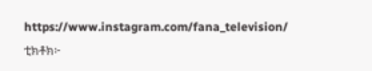https://www.instagram.com/fana_television/
ቲክቶክ፦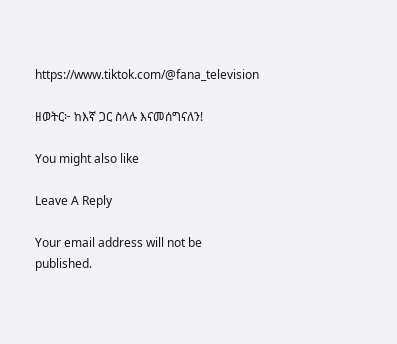https://www.tiktok.com/@fana_television

ዘወትር፦ ከእኛ ጋር ስላሉ እናመሰግናለን!

You might also like

Leave A Reply

Your email address will not be published.